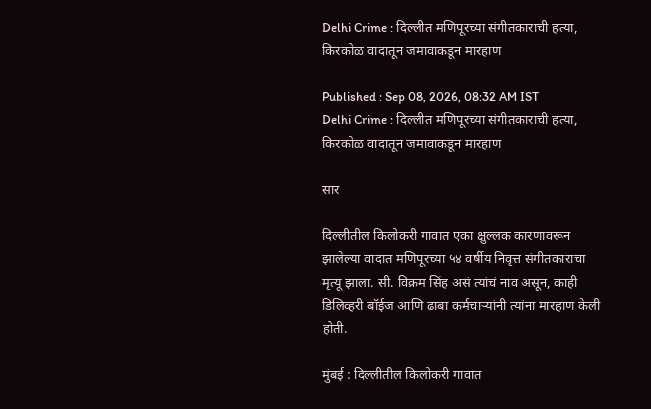Delhi Crime : दिल्लीत मणिपूरच्या संगीतकाराची हत्या, किरकोळ वादातून जमावाकडून मारहाण

Published : Sep 08, 2026, 08:32 AM IST
Delhi Crime : दिल्लीत मणिपूरच्या संगीतकाराची हत्या, किरकोळ वादातून जमावाकडून मारहाण

सार

दिल्लीतील किलोकरी गावात एका क्षुल्लक कारणावरून झालेल्या वादात मणिपूरच्या ५४ वर्षीय निवृत्त संगीतकाराचा मृत्यू झाला. सी. विक्रम सिंह असं त्यांचं नाव असून, काही डिलिव्हरी बॉईज आणि ढाबा कर्मचाऱ्यांनी त्यांना मारहाण केली होती.

मुंबई : दिल्लीतील किलोकरी गावात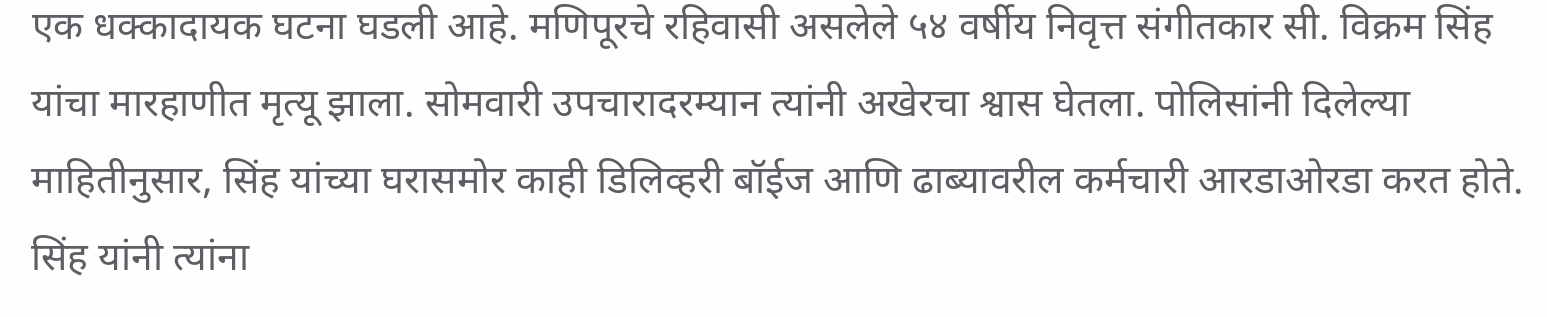एक धक्कादायक घटना घडली आहे. मणिपूरचे रहिवासी असलेले ५४ वर्षीय निवृत्त संगीतकार सी. विक्रम सिंह यांचा मारहाणीत मृत्यू झाला. सोमवारी उपचारादरम्यान त्यांनी अखेरचा श्वास घेतला. पोलिसांनी दिलेल्या माहितीनुसार, सिंह यांच्या घरासमोर काही डिलिव्हरी बॉईज आणि ढाब्यावरील कर्मचारी आरडाओरडा करत होते. सिंह यांनी त्यांना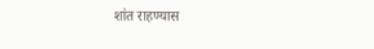शांत राहण्यास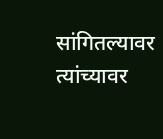सांगितल्यावर त्यांच्यावर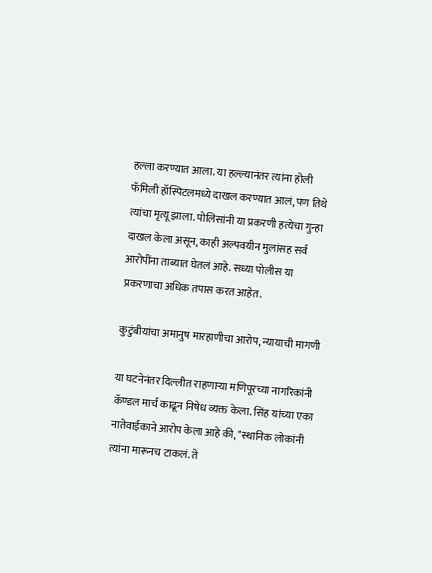हल्ला करण्यात आला. या हल्ल्यानंतर त्यांना होली फॅमिली हॉस्पिटलमध्ये दाखल करण्यात आलं, पण तिथे त्यांचा मृत्यू झाला. पोलिसांनी या प्रकरणी हत्येचा गुन्हा दाखल केला असून, काही अल्पवयीन मुलांसह सर्व आरोपींना ताब्यात घेतलं आहे. सध्या पोलीस या प्रकरणाचा अधिक तपास करत आहेत.

कुटुंबीयांचा अमानुष मारहाणीचा आरोप, न्यायाची मागणी

या घटनेनंतर दिल्लीत राहणाऱ्या मणिपूरच्या नागरिकांनी कॅण्डल मार्च काढून निषेध व्यक्त केला. सिंह यांच्या एका नातेवाईकाने आरोप केला आहे की, "स्थानिक लोकांनी त्यांना मारूनच टाकलं. ते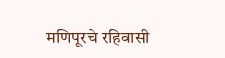मणिपूरचे रहिवासी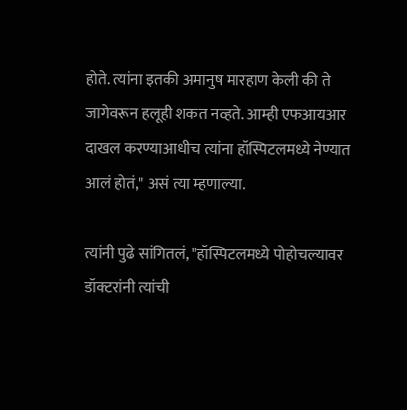होते. त्यांना इतकी अमानुष मारहाण केली की ते जागेवरून हलूही शकत नव्हते. आम्ही एफआयआर दाखल करण्याआधीच त्यांना हॉस्पिटलमध्ये नेण्यात आलं होतं," असं त्या म्हणाल्या.

त्यांनी पुढे सांगितलं, "हॉस्पिटलमध्ये पोहोचल्यावर डॉक्टरांनी त्यांची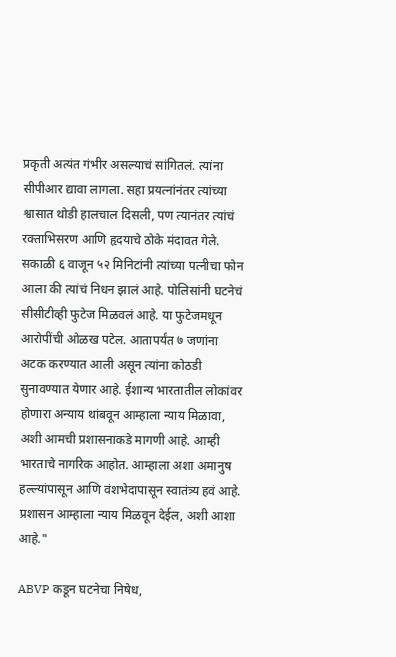प्रकृती अत्यंत गंभीर असल्याचं सांगितलं. त्यांना सीपीआर द्यावा लागला. सहा प्रयत्नांनंतर त्यांच्या श्वासात थोडी हालचाल दिसली, पण त्यानंतर त्यांचं रक्ताभिसरण आणि हृदयाचे ठोके मंदावत गेले. सकाळी ६ वाजून ५२ मिनिटांनी त्यांच्या पत्नीचा फोन आला की त्यांचं निधन झालं आहे. पोलिसांनी घटनेचं सीसीटीव्ही फुटेज मिळवलं आहे. या फुटेजमधून आरोपींची ओळख पटेल. आतापर्यंत ७ जणांना अटक करण्यात आली असून त्यांना कोठडी सुनावण्यात येणार आहे. ईशान्य भारतातील लोकांवर होणारा अन्याय थांबवून आम्हाला न्याय मिळावा, अशी आमची प्रशासनाकडे मागणी आहे. आम्ही भारताचे नागरिक आहोत. आम्हाला अशा अमानुष हल्ल्यांपासून आणि वंशभेदापासून स्वातंत्र्य हवं आहे. प्रशासन आम्हाला न्याय मिळवून देईल, अशी आशा आहे."

ABVP कडून घटनेचा निषेध,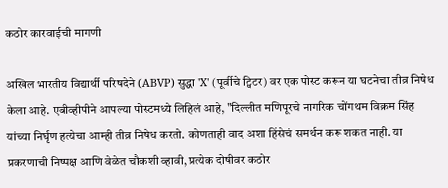कठोर कारवाईची मागणी

अखिल भारतीय विद्यार्थी परिषदेने (ABVP) सुद्धा 'X' (पूर्वीचे ट्विटर) वर एक पोस्ट करून या घटनेचा तीव्र निषेध केला आहे. एबीव्हीपीने आपल्या पोस्टमध्ये लिहिलं आहे, "दिल्लीत मणिपूरचे नागरिक चोंगथम विक्रम सिंह यांच्या निर्घृण हत्येचा आम्ही तीव्र निषेध करतो. कोणताही वाद अशा हिंसेचं समर्थन करू शकत नाही. या प्रकरणाची निष्पक्ष आणि वेळेत चौकशी व्हावी, प्रत्येक दोषीवर कठोर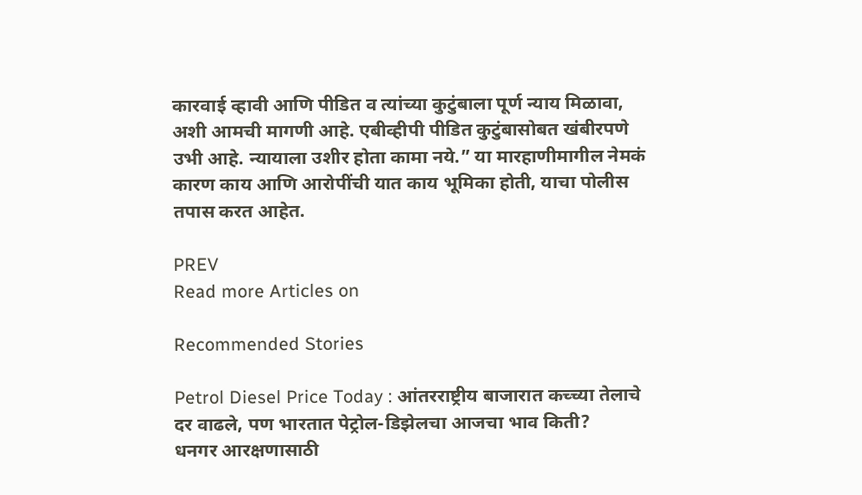कारवाई व्हावी आणि पीडित व त्यांच्या कुटुंबाला पूर्ण न्याय मिळावा, अशी आमची मागणी आहे. एबीव्हीपी पीडित कुटुंबासोबत खंबीरपणे उभी आहे. न्यायाला उशीर होता कामा नये.” या मारहाणीमागील नेमकं कारण काय आणि आरोपींची यात काय भूमिका होती, याचा पोलीस तपास करत आहेत.

PREV
Read more Articles on

Recommended Stories

Petrol Diesel Price Today : आंतरराष्ट्रीय बाजारात कच्च्या तेलाचे दर वाढले, पण भारतात पेट्रोल-डिझेलचा आजचा भाव किती?
धनगर आरक्षणासाठी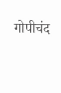गोपीचंद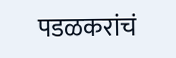पडळकरांचं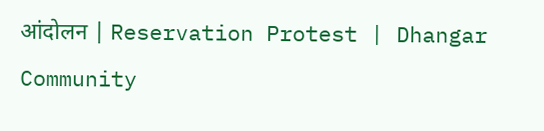आंदोलन | Reservation Protest | Dhangar Community